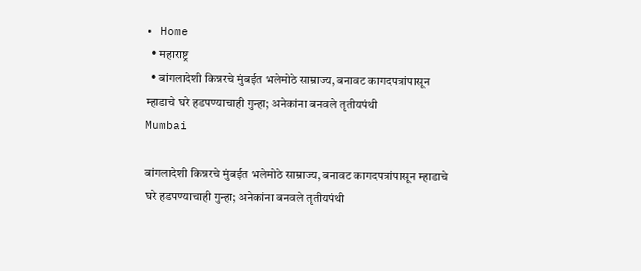• Home
  • महाराष्ट्र
  • बांगलादेशी किन्नरचे मुंबईत भलेमोठे साम्राज्य, बनावट कागदपत्रांपासून म्हाडाचे घरे हडपण्याचाही गुन्हा; अनेकांना बनवले तृतीयपंथी
Mumbai

बांगलादेशी किन्नरचे मुंबईत भलेमोठे साम्राज्य, बनावट कागदपत्रांपासून म्हाडाचे घरे हडपण्याचाही गुन्हा; अनेकांना बनवले तृतीयपंथी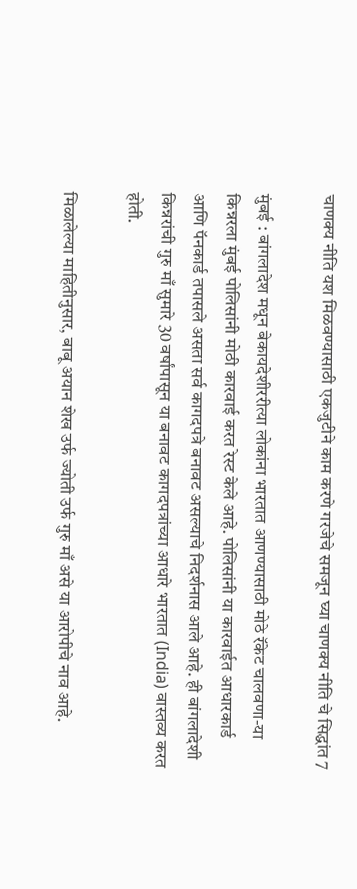चाणक्य नीति यश मिळवण्यासाठी एकजुटीने काम करणे गरजेचे समजून घ्या चाणक्य नीति चे सिद्धांत 7

मुंबई : बांगलादेश मधून बेकायदेशीररीत्या लोकांना भारतात आणण्यासाठी मोठे रॅकेट चालवणा-या किन्नरला मुंबई पोलिसांनी मोठी कारवाई करत रेस्ट केले आहे. पोलिसांनी या कारवाईत आधारकार्ड आणि पॅनकार्ड तपासले असता सर्व कागदपत्रे बनावट असल्याचे निदर्शनास आले आहे. ही बांगलादेशी किन्नरांची गुरु माँ सुमारे 30 वर्षांपासून या बनावट कागदपत्रांच्या आधारे भारतात (India) वास्तव्य करत होती.

मिळालेल्या माहितीनुसार, बाबू अयान शेख उर्फ ज्योती उर्फ गुरु माँ असे या आरोपीचे नाव आहे.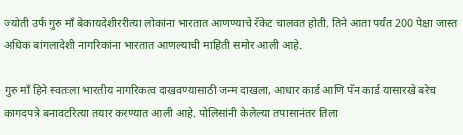ज्योती उर्फ गुरु माँ बेकायदेशीररीत्या लोकांना भारतात आणण्याचे रॅकेट चालवत होती. तिने आता पर्यंत 200 पेक्षा जास्त अधिक बांगलादेशी नागरिकांना भारतात आणल्याची माहिती समोर आली आहे.

गुरु माँ हिने स्वतःला भारतीय नागरिकत्व दाखवण्यासाठी जन्म दाखला, आधार कार्ड आणि पॅन कार्ड यासारखे बरेच कागदपत्रे बनावटरित्या तयार करण्यात आली आहे. पोलिसांनी केलेल्या तपासानंतर तिला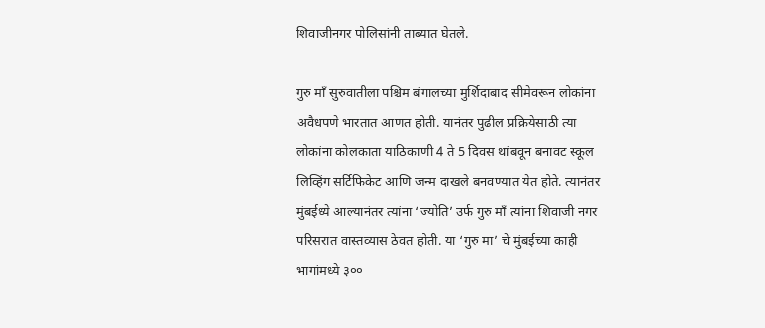शिवाजीनगर पोलिसांनी ताब्यात घेतले.

गुरु माँ सुरुवातीला पश्चिम बंगालच्या मुर्शिदाबाद सीमेवरून लोकांना अवैधपणे भारतात आणत होती. यानंतर पुढील प्रक्रियेसाठी त्या लोकांना कोलकाता याठिकाणी 4 ते 5 दिवस थांबवून बनावट स्कूल लिव्हिंग सर्टिफिकेट आणि जन्म दाखले बनवण्यात येत होते. त्यानंतर मुंबईध्ये आल्यानंतर त्यांना ‘ज्योति’ उर्फ गुरु माँ त्यांना शिवाजी नगर परिसरात वास्तव्यास ठेवत होती. या ‘गुरु मा’ चे मुंबईच्या काही भागांमध्ये ३००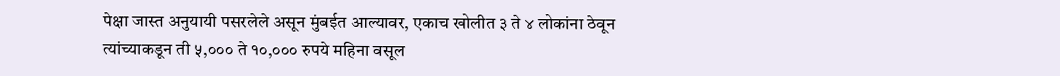पेक्षा जास्त अनुयायी पसरलेले असून मुंबईत आल्यावर, एकाच खोलीत ३ ते ४ लोकांना ठेवून त्यांच्याकडून ती ५,००० ते १०,००० रुपये महिना वसूल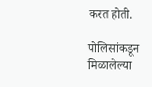करत होती.

पोलिसांकडून मिळालेल्या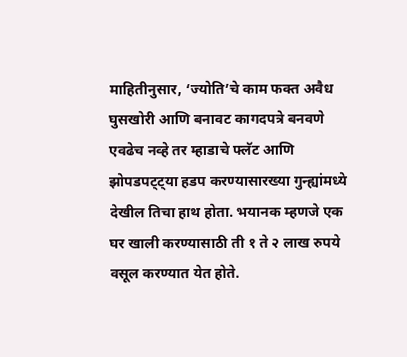माहितीनुसार, ‘ज्योति’चे काम फक्त अवैध घुसखोरी आणि बनावट कागदपत्रे बनवणे एवढेच नव्हे तर म्हाडाचे फ्लॅट आणि झोपडपट्ट्या हडप करण्यासारख्या गुन्ह्यांमध्ये देखील तिचा हाथ होता. भयानक म्हणजे एक घर खाली करण्यासाठी ती १ ते २ लाख रुपये वसूल करण्यात येत होते.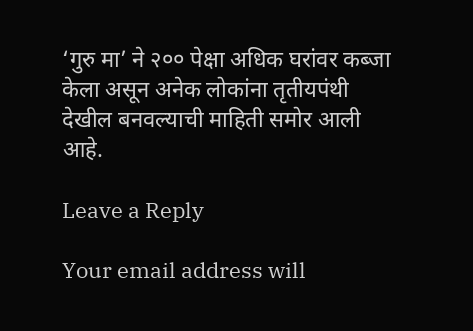‘गुरु मा’ ने २०० पेक्षा अधिक घरांवर कब्जा केला असून अनेक लोकांना तृतीयपंथी देखील बनवल्याची माहिती समोर आली आहे.

Leave a Reply

Your email address will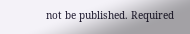not be published. Required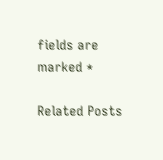fields are marked *

Related Posts